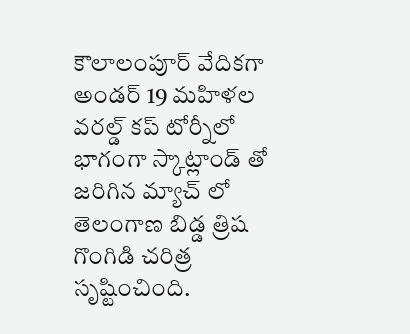కౌలాలంపూర్ వేదికగా అండర్ 19 మహిళల వరల్డ్ కప్ టోర్నీలో భాగంగా స్కాట్లాండ్ తో జరిగిన మ్యాచ్ లో తెలంగాణ బిడ్డ త్రిష గొంగిడి చరిత్ర సృష్టించింది.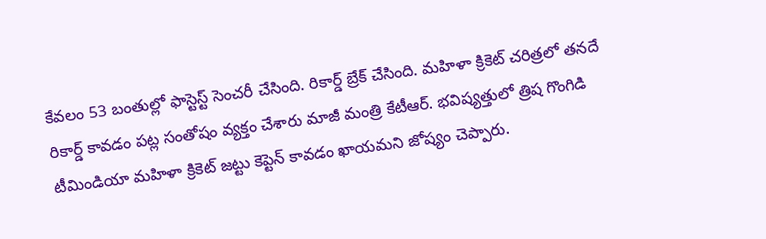కేవలం 53 బంతుల్లో ఫాస్టెస్ట్ సెంచరీ చేసింది. రికార్డ్ బ్రేక్ చేసింది. మహిళా క్రికెట్ చరిత్రలో తనదే రికార్డ్ కావడం పట్ల సంతోషం వ్యక్తం చేశారు మాజీ మంత్రి కేటీఆర్. భవిష్యత్తులో త్రిష గొంగిడి టీమిండియా మహిళా క్రికెట్ జట్టు కెప్టెన్ కావడం ఖాయమని జోష్యం చెప్పారు.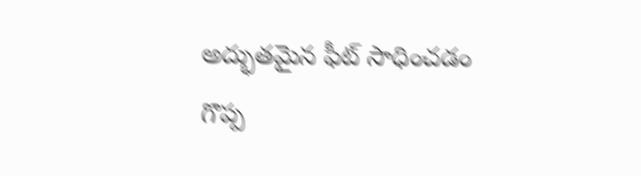అద్భుతమైన ఫీట్ సాధించడం గొప్ప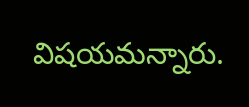విషయమన్నారు.